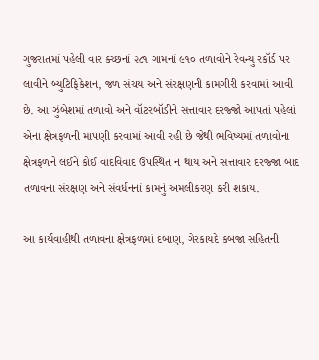ગુજરાતમાં પહેલી વાર ક્ચ્છનાં ૨૮૧ ગામનાં ૯૧૦ તળાવોને રેવન્યુ રકૉર્ડ પર લાવીને બ્યુટિફિકેશન, જળ સંચય અને સંરક્ષણની કામગીરી કરવામાં આવી છે. આ ઝુંબેશમાં તળાવો અને વૉટરબૉડીને સત્તાવાર દરજ્જો આપતાં પહેલાં એના ક્ષેત્રફળની માપણી કરવામાં આવી રહી છે જેથી ભવિષ્યમાં તળાવોના ક્ષેત્રફળને લઈને કોઈ વાદવિવાદ ઉપસ્થિત ન થાય અને સત્તાવાર દરજ્જા બાદ તળાવના સંરક્ષણ અને સંવર્ધનનાં કામનું અમલીકરણ કરી શકાય.

આ કાર્યવાહીથી તળાવના ક્ષેત્રફળમાં દબાણ, ગેરકાયદે કબજા સહિતની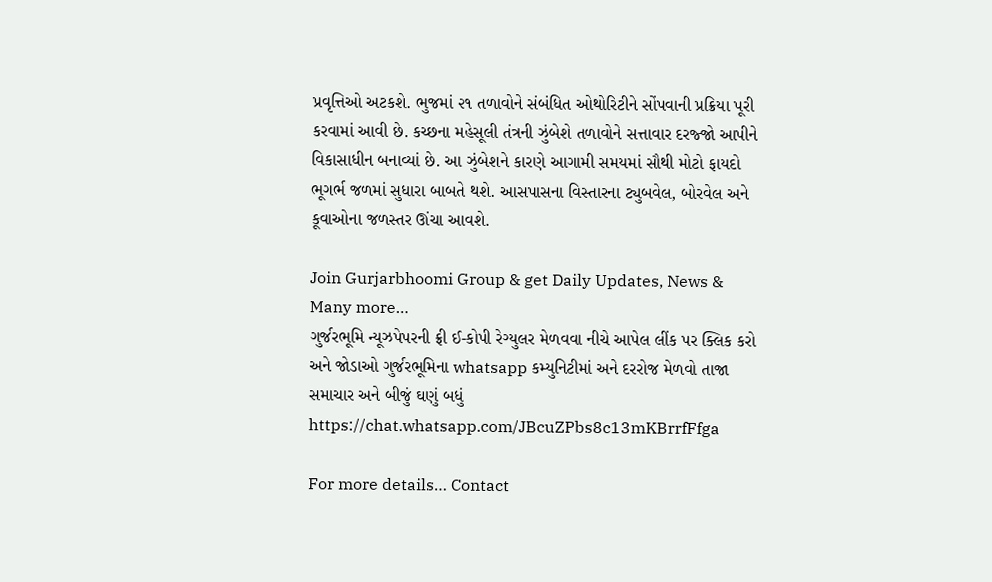પ્રવૃત્તિઓ અટકશે. ભુજમાં ૨૧ તળાવોને સંબંધિત ઓથોરિટીને સોંપવાની પ્રક્રિયા પૂરી કરવામાં આવી છે. કચ્છના મહેસૂલી તંત્રની ઝુંબેશે તળાવોને સત્તાવાર દરજ્જો આપીને વિકાસાધીન બનાવ્યાં છે. આ ઝુંબેશને કારણે આગામી સમયમાં સૌથી મોટો ફાયદો ભૂગર્ભ જળમાં સુધારા બાબતે થશે. આસપાસના વિસ્તારના ટ્યુબવેલ, બોરવેલ અને કૂવાઓના જળસ્તર ઊંચા આવશે.

Join Gurjarbhoomi Group & get Daily Updates, News & Many more…
ગુર્જરભૂમિ ન્યૂઝપેપરની ફ્રી ઈ-કોપી રેગ્યુલર મેળવવા નીચે આપેલ લીંક પર ક્લિક કરો અને જોડાઓ ગુર્જરભૂમિના whatsapp કમ્યુનિટીમાં અને દરરોજ મેળવો તાજા સમાચાર અને બીજું ઘણું બધું https://chat.whatsapp.com/JBcuZPbs8c13mKBrrfFfga

For more details… Contact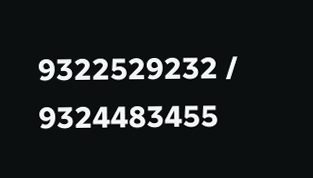9322529232 / 9324483455